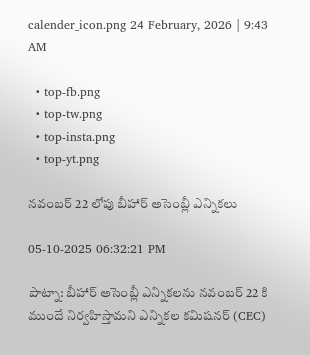calender_icon.png 24 February, 2026 | 9:43 AM

  • top-fb.png
  • top-tw.png
  • top-insta.png
  • top-yt.png

నవంబర్ 22 లోపు బీహార్ అసెంబ్లీ ఎన్నికలు

05-10-2025 06:32:21 PM

పాట్నా: బీహార్ అసెంబ్లీ ఎన్నికలను నవంబర్ 22 కి ముందే నిర్వహిస్తామని ఎన్నికల కమిషనర్ (CEC)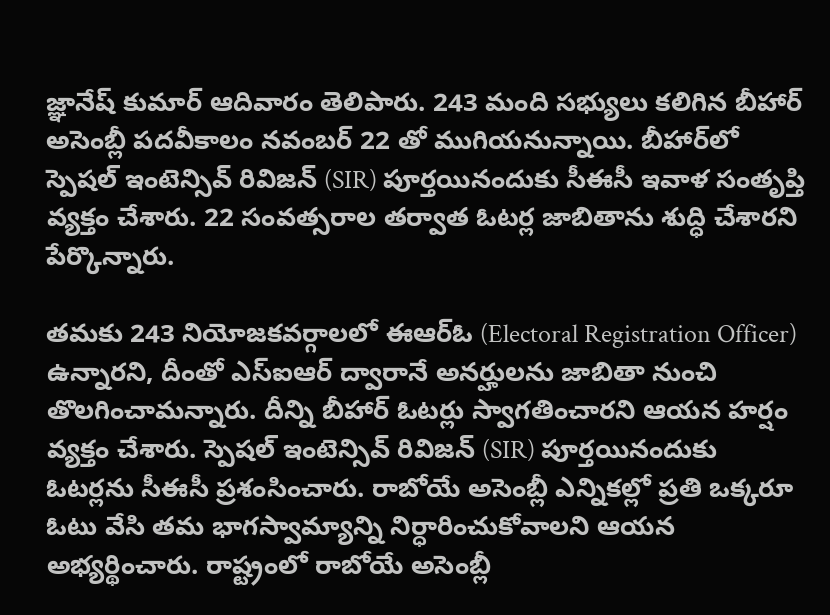జ్ఞానేష్ కుమార్ ఆదివారం తెలిపారు. 243 మంది సభ్యులు కలిగిన బీహార్ అసెంబ్లీ పదవీకాలం నవంబర్ 22 తో ముగియనున్నాయి. బీహార్‌లో స్పెషల్ ఇంటెన్సివ్ రివిజన్ (SIR) పూర్తయినందుకు సీఈసీ ఇవాళ సంతృప్తి వ్యక్తం చేశారు. 22 సంవత్సరాల తర్వాత ఓటర్ల జాబితాను శుద్ధి చేశారని పేర్కొన్నారు.

తమకు 243 నియోజకవర్గాలలో ఈఆర్ఓ (Electoral Registration Officer) ఉన్నారని, దీంతో ఎస్ఐఆర్ ద్వారానే అనర్హులను జాబితా నుంచి తొలగించామన్నారు. దీన్ని బీహార్ ఓటర్లు స్వాగతించారని ఆయన హర్షం వ్యక్తం చేశారు. స్పెషల్ ఇంటెన్సివ్ రివిజన్ (SIR) పూర్తయినందుకు ఓటర్లను సీఈసీ ప్రశంసించారు. రాబోయే అసెంబ్లీ ఎన్నికల్లో ప్రతి ఒక్కరూ ఓటు వేసి తమ భాగస్వామ్యాన్ని నిర్ధారించుకోవాలని ఆయన అభ్యర్థించారు. రాష్ట్రంలో రాబోయే అసెంబ్లీ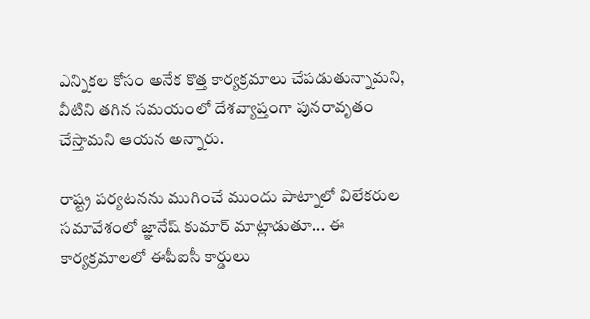ఎన్నికల కోసం అనేక కొత్త కార్యక్రమాలు చేపడుతున్నామని, వీటిని తగిన సమయంలో దేశవ్యాప్తంగా పునరావృతం చేస్తామని ఆయన అన్నారు.

రాష్ట్ర పర్యటనను ముగించే ముందు పాట్నాలో విలేకరుల సమావేశంలో జ్ఞానేష్ కుమార్ మాట్లాడుతూ... ఈ కార్యక్రమాలలో ఈపీఐసీ కార్డులు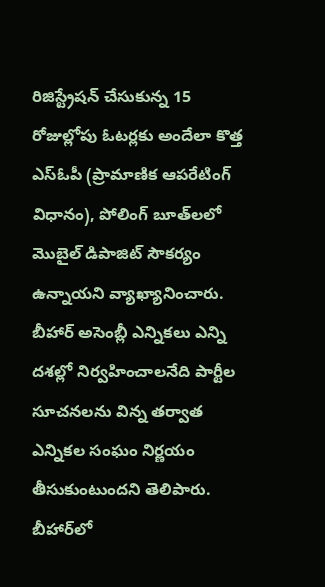రిజిస్ట్రేషన్ చేసుకున్న 15 రోజుల్లోపు ఓటర్లకు అందేలా కొత్త ఎస్ఓపీ (ప్రామాణిక ఆపరేటింగ్ విధానం), పోలింగ్ బూత్‌లలో మొబైల్ డిపాజిట్ సౌకర్యం ఉన్నాయని వ్యాఖ్యానించారు. బీహార్ అసెంబ్లీ ఎన్నికలు ఎన్ని దశల్లో నిర్వహించాలనేది పార్టీల సూచనలను విన్న తర్వాత ఎన్నికల సంఘం నిర్ణయం తీసుకుంటుందని తెలిపారు. బీహార్‌లో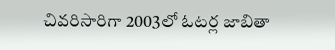చివరిసారిగా 2003లో ఓటర్ల జాబితా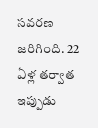సవరణ జరిగింది. 22 ఏళ్ల తర్వాత ఇప్పుడు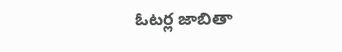ఓటర్ల జాబితా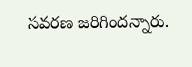సవరణ జరిగిందన్నారు.